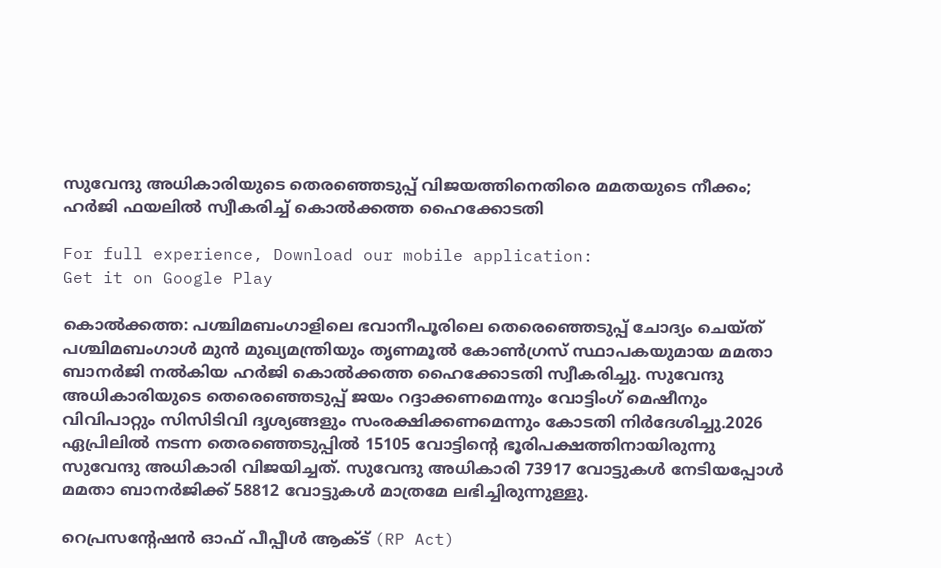സുവേന്ദു അധികാരിയുടെ തെരഞ്ഞെടുപ്പ് വിജയത്തിനെതിരെ മമതയുടെ നീക്കം; ഹർജി ഫയലിൽ സ്വീകരിച്ച് കൊൽക്കത്ത ഹൈക്കോടതി

For full experience, Download our mobile application:
Get it on Google Play

കൊല്‍ക്കത്ത: പശ്ചിമബംഗാളിലെ ഭവാനീപൂരിലെ തെരെഞ്ഞെടുപ്പ് ചോദ്യം ചെയ്ത് പശ്ചിമബംഗാള്‍ മുന്‍ മുഖ്യമന്ത്രിയും തൃണമൂല്‍ കോണ്‍ഗ്രസ് സ്ഥാപകയുമായ മമതാ ബാനര്‍ജി നൽകിയ ഹർജി കൊൽക്കത്ത ഹൈക്കോടതി സ്വീകരിച്ചു. സുവേന്ദു അധികാരിയുടെ തെരെഞ്ഞെടുപ്പ് ജയം റദ്ദാക്കണമെന്നും വോട്ടിംഗ് മെഷീനും വിവിപാറ്റും സിസിടിവി ദൃശ്യങ്ങളും സംരക്ഷിക്കണമെന്നും കോടതി നിർദേശിച്ചു.2026 ഏപ്രിലില്‍ നടന്ന തെരഞ്ഞെടുപ്പിൽ 15105 വോട്ടിൻ്റെ ഭൂരിപക്ഷത്തിനായിരുന്നു സുവേന്ദു അധികാരി വിജയിച്ചത്. സുവേന്ദു അധികാരി 73917 വോട്ടുകള്‍ നേടിയപ്പോൾ മമതാ ബാനര്‍ജിക്ക് 58812 വോട്ടുകള്‍ മാത്രമേ ലഭിച്ചിരുന്നുള്ളു.

റെപ്രസന്റേഷന്‍ ഓഫ് പീപ്പീള്‍ ആക്ട് (RP Act)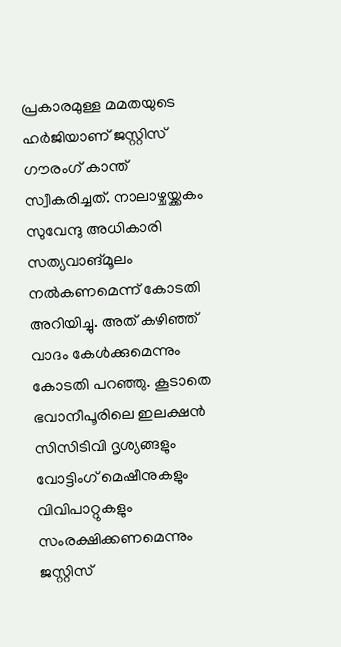പ്രകാരമുള്ള മമതയുടെ ഹര്‍ജിയാണ് ജസ്റ്റിസ് ഗൗരംഗ് കാന്ത് സ്വീകരിച്ചത്. നാലാഴ്ചയ്ക്കകം സുവേന്ദു അധികാരി സത്യവാങ്മൂലം നല്‍കണമെന്ന് കോടതി അറിയിച്ചു. അത് കഴിഞ്ഞ് വാദം കേള്‍ക്കുമെന്നും കോടതി പറഞ്ഞു. കൂടാതെ ഭവാനീപൂരിലെ ഇലക്ഷന്‍ സിസിടിവി ദൃശ്യങ്ങളും വോട്ടിംഗ് മെഷീനുകളും വിവിപാറ്റുകളും സംരക്ഷിക്കണമെന്നും ജസ്റ്റിസ്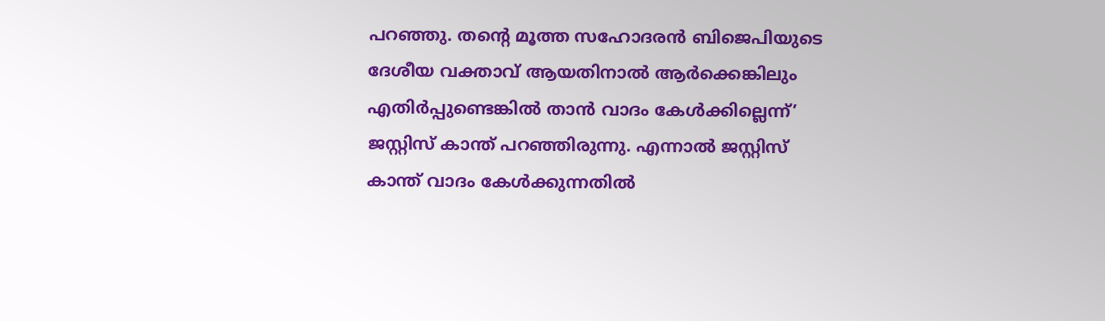പറഞ്ഞു. തന്‍റെ മൂത്ത സഹോദരന്‍ ബിജെപിയുടെ ദേശീയ വക്താവ് ആയതിനാല്‍ ആർക്കെങ്കിലും എതിർപ്പുണ്ടെങ്കിൽ താൻ വാദം കേൾക്കില്ലെന്ന്’ ജസ്റ്റിസ് കാന്ത് പറഞ്ഞിരുന്നു. എന്നാല്‍ ജസ്റ്റിസ് കാന്ത് വാദം കേള്‍ക്കുന്നതില്‍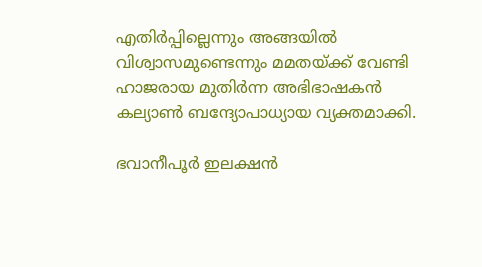എതിര്‍പ്പില്ലെന്നും അങ്ങയില്‍ വിശ്വാസമുണ്ടെന്നും മമതയ്ക്ക് വേണ്ടി ഹാജരായ മുതിര്‍ന്ന അഭിഭാഷകന്‍ കല്യാണ്‍ ബന്ദ്യോപാധ്യായ വ്യക്തമാക്കി.

ഭവാനീപൂര്‍ ഇലക്ഷന്‍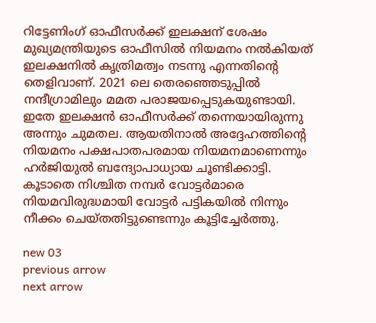റിട്ടേണിംഗ് ഓഫീസര്‍ക്ക്‌ ഇലക്ഷന് ശേഷം മുഖ്യമന്ത്രിയുടെ ഓഫീസില്‍ നിയമനം നല്‍കിയത് ഇലക്ഷനില്‍ കൃത്രിമത്വം നടന്നു എന്നതിന്‍റെ തെളിവാണ്. 2021 ലെ തെരഞ്ഞെടുപ്പിൽ നന്ദീഗ്രാമിലും മമത പരാജയപ്പെടുകയുണ്ടായി. ഇതേ ഇലക്ഷന്‍ ഓഫീസര്‍ക്ക് തന്നെയായിരുന്നു അന്നും ചുമതല. ആയതിനാല്‍ അദ്ദേഹത്തിന്റെ നിയമനം പക്ഷപാതപരമായ നിയമനമാണെന്നും ഹര്‍ജിയുല്‍ ബന്ദ്യോപാധ്യായ ചൂണ്ടിക്കാട്ടി. കൂടാതെ നിശ്ചിത നമ്പര്‍ വോട്ടര്‍മാരെ നിയമവിരുദ്ധമായി വോട്ടര്‍ പട്ടികയില്‍ നിന്നും നീക്കം ചെയ്തതിട്ടുണ്ടെന്നും കൂട്ടിച്ചേര്‍ത്തു.

new 03
previous arrow
next arrow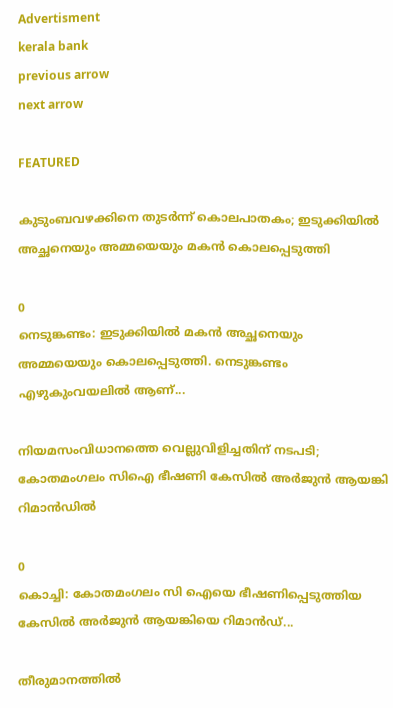Advertisment
kerala bank
previous arrow
next arrow

FEATURED

കുടുംബവഴക്കിനെ തുടർന്ന് കൊലപാതകം; ഇടുക്കിയിൽ അച്ഛനെയും അമ്മയെയും മകൻ കൊലപ്പെടുത്തി

0
നെടുങ്കണ്ടം: ഇടുക്കിയില്‍ മകന്‍ അച്ഛനെയും അമ്മയെയും കൊലപ്പെടുത്തി. നെടുങ്കണ്ടം എഴുകുംവയലില്‍ ആണ്...

നിയമസംവിധാനത്തെ വെല്ലുവിളിച്ചതിന് നടപടി; കോതമംഗലം സിഐ ഭീഷണി കേസിൽ അർജുൻ ആയങ്കി റിമാൻഡിൽ

0
കൊച്ചി: കോതമംഗലം സി ഐയെ ഭീഷണിപ്പെടുത്തിയ കേസില്‍ അര്‍ജുന്‍ ആയങ്കിയെ റിമാന്‍ഡ്...

തീരുമാനത്തിൽ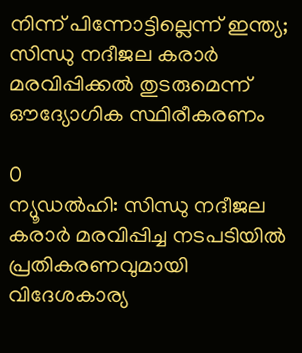നിന്ന് പിന്നോട്ടില്ലെന്ന് ഇന്ത്യ; സിന്ധു നദീജല കരാർ മരവിപ്പിക്കൽ തുടരുമെന്ന് ഔദ്യോഗിക സ്ഥിരീകരണം

0
ന്യൂഡല്‍ഹി: സിന്ധു നദീജല കരാര്‍ മരവിപ്പിച്ച നടപടിയില്‍ പ്രതികരണവുമായി വിദേശകാര്യ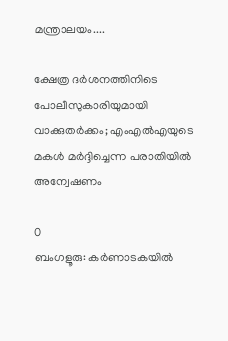മന്ത്രാലയം....

ക്ഷേത്ര ദർശനത്തിനിടെ പോലീസുകാരിയുമായി വാക്കുതർക്കം; എംഎൽഎയുടെ മകൾ മർദ്ദിച്ചെന്ന പരാതിയിൽ അന്വേഷണം

0
ബംഗളൂരു: കർണാടകയിൽ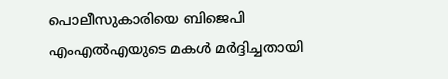പൊലീസുകാരിയെ ബിജെപി എംഎൽഎയുടെ മകൾ മർദ്ദിച്ചതായി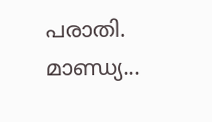പരാതി. മാണ്ഡ്യ...